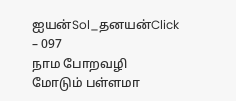ஐயன்Sol_தனயன்Click – 097
நாம போறவழி மோடும் பள்ளமா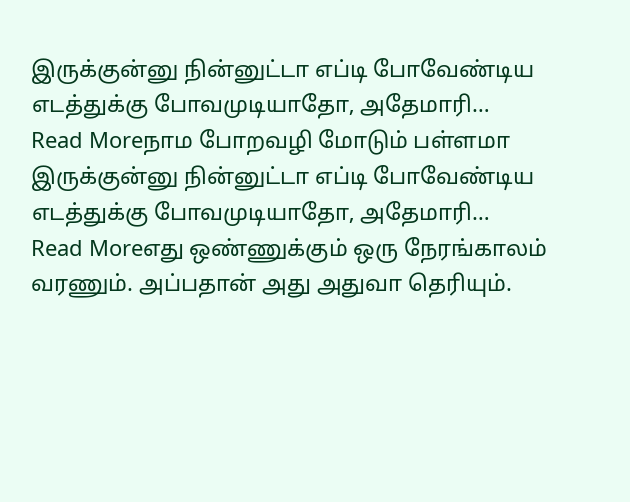இருக்குன்னு நின்னுட்டா எப்டி போவேண்டிய எடத்துக்கு போவமுடியாதோ, அதேமாரி…
Read Moreநாம போறவழி மோடும் பள்ளமா இருக்குன்னு நின்னுட்டா எப்டி போவேண்டிய எடத்துக்கு போவமுடியாதோ, அதேமாரி…
Read Moreஎது ஒண்ணுக்கும் ஒரு நேரங்காலம் வரணும். அப்பதான் அது அதுவா தெரியும்.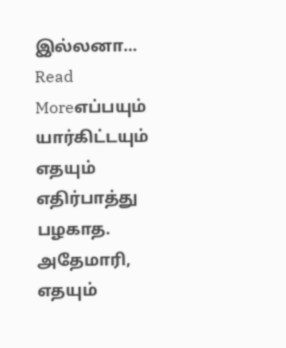இல்லனா…
Read Moreஎப்பயும் யார்கிட்டயும் எதயும் எதிர்பாத்து பழகாத. அதேமாரி, எதயும்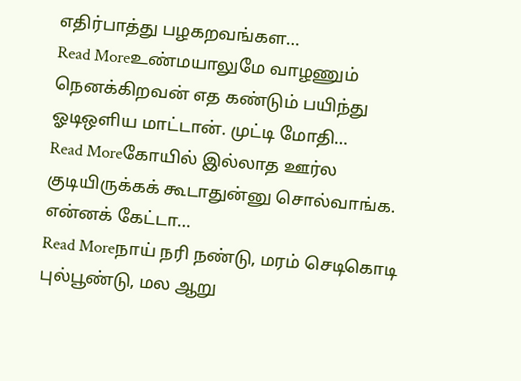எதிர்பாத்து பழகறவங்கள…
Read Moreஉண்மயாலுமே வாழணும் நெனக்கிறவன் எத கண்டும் பயிந்து ஓடிஒளிய மாட்டான். முட்டி மோதி…
Read Moreகோயில் இல்லாத ஊர்ல குடியிருக்கக் கூடாதுன்னு சொல்வாங்க. என்னக் கேட்டா…
Read Moreநாய் நரி நண்டு, மரம் செடிகொடி புல்பூண்டு, மல ஆறு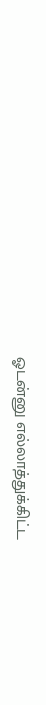ஓடன்னு எல்லாத்துக்கிட்ட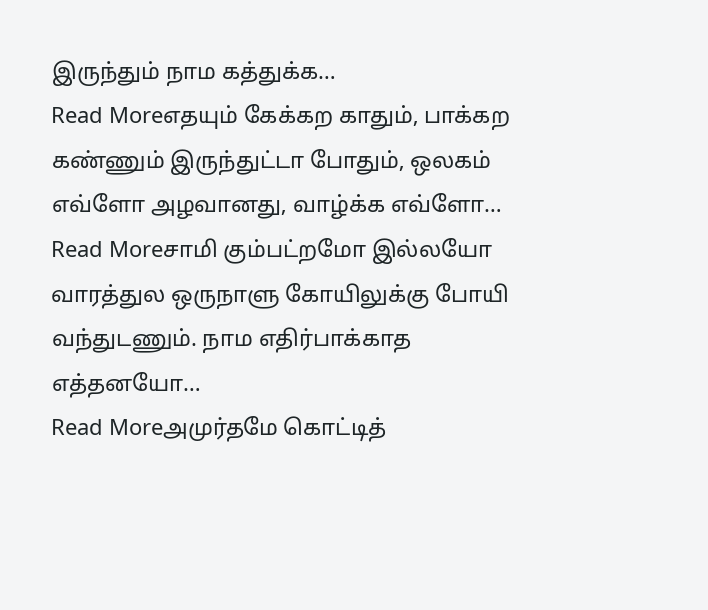இருந்தும் நாம கத்துக்க…
Read Moreஎதயும் கேக்கற காதும், பாக்கற கண்ணும் இருந்துட்டா போதும், ஒலகம் எவ்ளோ அழவானது, வாழ்க்க எவ்ளோ…
Read Moreசாமி கும்பட்றமோ இல்லயோ வாரத்துல ஒருநாளு கோயிலுக்கு போயி வந்துடணும். நாம எதிர்பாக்காத எத்தனயோ…
Read Moreஅமுர்தமே கொட்டித்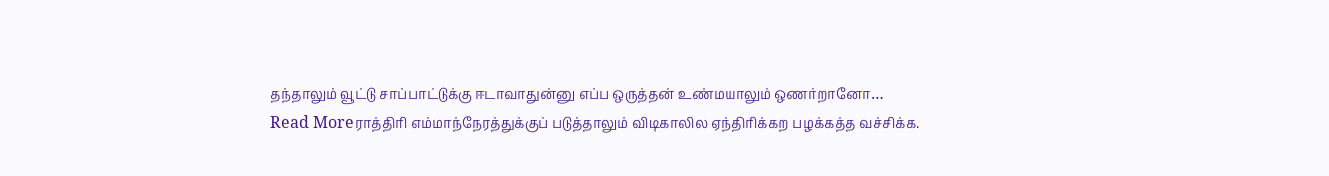தந்தாலும் வூட்டு சாப்பாட்டுக்கு ஈடாவாதுன்னு எப்ப ஒருத்தன் உண்மயாலும் ஒணர்றானோ…
Read Moreராத்திரி எம்மாந்நேரத்துக்குப் படுத்தாலும் விடிகாலில ஏந்திரிக்கற பழக்கத்த வச்சிக்க.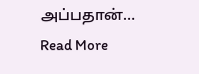அப்பதான்…
Read More